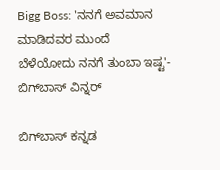Bigg Boss: 'ನನಗೆ ಅವಮಾನ ಮಾಡಿದವರ ಮುಂದೆ ಬೆಳೆಯೋದು ನನಗೆ ತುಂಬಾ ಇಷ್ಟ'- ಬಿಗ್‌ಬಾಸ್ ವಿನ್ನರ್

ಬಿಗ್‌ಬಾಸ್‌ ಕನ್ನಡ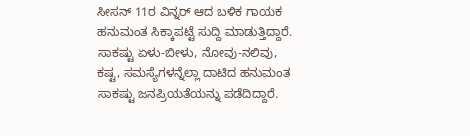ಸೀಸನ್ 11ರ ವಿನ್ನರ್ ಆದ ಬಳಿಕ ಗಾಯಕ ಹನುಮಂತ ಸಿಕ್ಕಾಪಟ್ಟೆ ಸುದ್ದಿ ಮಾಡುತ್ತಿದ್ದಾರೆ. ಸಾಕಷ್ಟು ಏಳು-ಬೀಳು, ನೋವು-ನಲಿವು, ಕಷ್ಟ, ಸಮಸ್ಯೆಗಳನ್ನೆಲ್ಲಾ ದಾಟಿದ ಹನುಮಂತ ಸಾಕಷ್ಟು ಜನಪ್ರಿಯತೆಯನ್ನು ಪಡೆದಿದ್ದಾರೆ.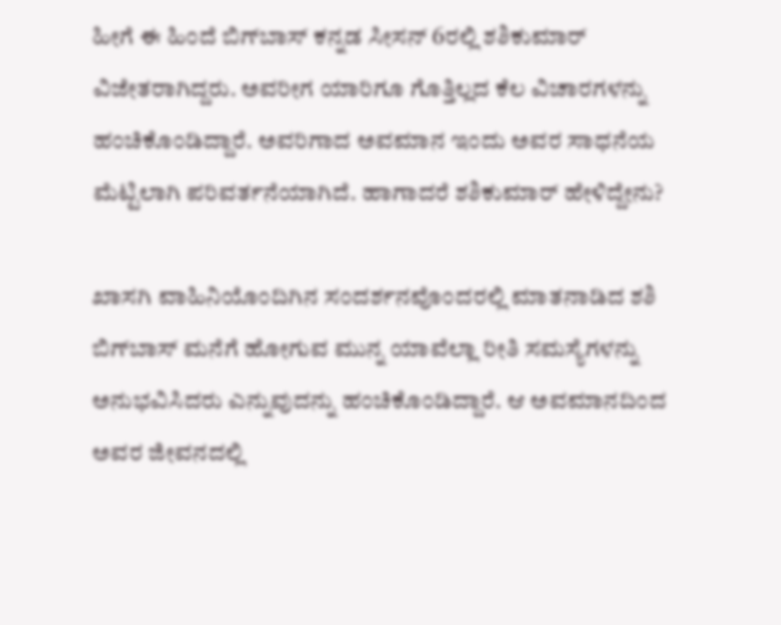ಹೀಗೆ ಈ ಹಿಂದೆ ಬಿಗ್‌ಬಾಸ್‌ ಕನ್ನಡ ಸೀಸನ್ 6ರಲ್ಲಿ ಶಶಿಕುಮಾರ್ ವಿಜೇತರಾಗಿದ್ದರು. ಅವರೀಗ ಯಾರಿಗೂ ಗೊತ್ತಿಲ್ಲದ ಕೆಲ ವಿಚಾರಗಳನ್ನು ಹಂಚಿಕೊಂಡಿದ್ದಾರೆ. ಅವರಿಗಾದ ಅವಮಾನ ಇಂದು ಅವರ ಸಾಧನೆಯ ಮೆಟ್ಟಿಲಾಗಿ ಪರಿವರ್ತನೆಯಾಗಿದೆ. ಹಾಗಾದರೆ ಶಶಿಕುಮಾರ್ ಹೇಳಿದ್ದೇನು?

ಖಾಸಗಿ ವಾಹಿನಿಯೊಂದಿಗಿನ ಸಂದರ್ಶನವೊಂದರಲ್ಲಿ ಮಾತನಾಡಿದ ಶಶಿ ಬಿಗ್‌ಬಾಸ್‌ ಮನೆಗೆ ಹೋಗುವ ಮುನ್ನ ಯಾವೆಲ್ಲಾ ರೀತಿ ಸಮಸ್ಯೆಗಳನ್ನು ಅನುಭವಿಸಿದರು ಎನ್ನುವುದನ್ನು ಹಂಚಿಕೊಂಡಿದ್ದಾರೆ. ಆ ಅವಮಾನದಿಂದ ಅವರ ಜೀವನದಲ್ಲಿ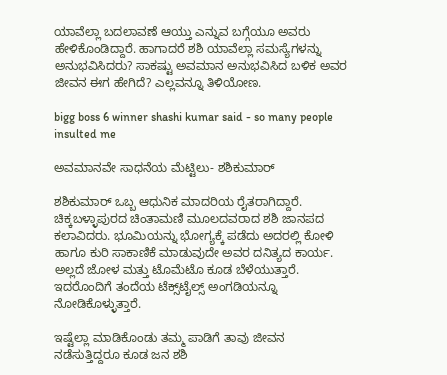ಯಾವೆಲ್ಲಾ ಬದಲಾವಣೆ ಆಯ್ತು ಎನ್ನುವ ಬಗ್ಗೆಯೂ ಅವರು ಹೇಳಿಕೊಂಡಿದ್ದಾರೆ. ಹಾಗಾದರೆ ಶಶಿ ಯಾವೆಲ್ಲಾ ಸಮಸ್ಯೆಗಳನ್ನು ಅನುಭವಿಸಿದರು? ಸಾಕಷ್ಟು ಅವಮಾನ ಅನುಭವಿಸಿದ ಬಳಿಕ ಅವರ ಜೀವನ ಈಗ ಹೇಗಿದೆ? ಎಲ್ಲವನ್ನೂ ತಿಳಿಯೋಣ.

bigg boss 6 winner shashi kumar said - so many people insulted me

ಅವಮಾನವೇ ಸಾಧನೆಯ ಮೆಟ್ಟಿಲು- ಶಶಿಕುಮಾರ್

ಶಶಿಕುಮಾರ್ ಒಬ್ಬ ಆಧುನಿಕ ಮಾದರಿಯ ರೈತರಾಗಿದ್ದಾರೆ. ಚಿಕ್ಕಬಳ್ಳಾಪುರದ ಚಿಂತಾಮಣಿ ಮೂಲದವರಾದ ಶಶಿ ಜಾನಪದ ಕಲಾವಿದರು. ಭೂಮಿಯನ್ನು ಭೋಗ್ಯಕ್ಕೆ ಪಡೆದು ಅದರಲ್ಲಿ ಕೋಳಿ ಹಾಗೂ ಕುರಿ ಸಾಕಾಣಿಕೆ ಮಾಡುವುದೇ ಅವರ ದನಿತ್ಯದ ಕಾರ್ಯ. ಅಲ್ಲದೆ ಜೋಳ ಮತ್ತು ಟೊಮೆಟೊ ಕೂಡ ಬೆಳೆಯುತ್ತಾರೆ. ಇದರೊಂದಿಗೆ ತಂದೆಯ ಟೆಕ್ಸ್‌ಟೈಲ್ಸ್ ಅಂಗಡಿಯನ್ನೂ ನೋಡಿಕೊಳ್ಳುತ್ತಾರೆ.

ಇಷ್ಟೆಲ್ಲಾ ಮಾಡಿಕೊಂಡು ತಮ್ಮ ಪಾಡಿಗೆ ತಾವು ಜೀವನ ನಡೆಸುತ್ತಿದ್ದರೂ ಕೂಡ ಜನ ಶಶಿ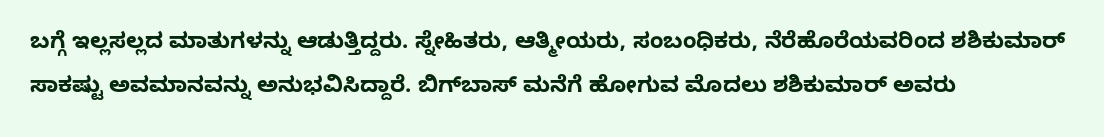ಬಗ್ಗೆ ಇಲ್ಲಸಲ್ಲದ ಮಾತುಗಳನ್ನು ಆಡುತ್ತಿದ್ದರು. ಸ್ನೇಹಿತರು, ಆತ್ಮೀಯರು, ಸಂಬಂಧಿಕರು, ನೆರೆಹೊರೆಯವರಿಂದ ಶಶಿಕುಮಾರ್ ಸಾಕಷ್ಟು ಅವಮಾನವನ್ನು ಅನುಭವಿಸಿದ್ದಾರೆ. ಬಿಗ್‌ಬಾಸ್‌ ಮನೆಗೆ ಹೋಗುವ ಮೊದಲು ಶಶಿಕುಮಾರ್ ಅವರು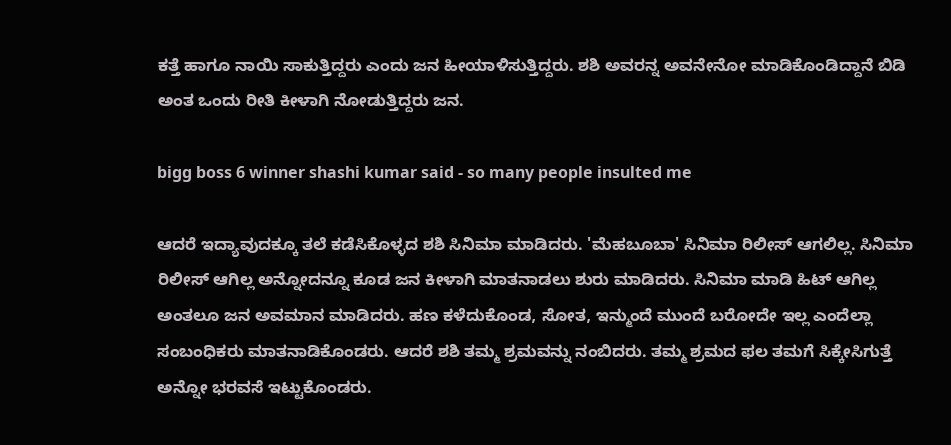ಕತ್ತೆ ಹಾಗೂ ನಾಯಿ ಸಾಕುತ್ತಿದ್ದರು ಎಂದು ಜನ ಹೀಯಾಳಿಸುತ್ತಿದ್ದರು. ಶಶಿ ಅವರನ್ನ ಅವನೇನೋ ಮಾಡಿಕೊಂಡಿದ್ದಾನೆ ಬಿಡಿ ಅಂತ ಒಂದು ರೀತಿ ಕೀಳಾಗಿ ನೋಡುತ್ತಿದ್ದರು ಜನ.

bigg boss 6 winner shashi kumar said - so many people insulted me

ಆದರೆ ಇದ್ಯಾವುದಕ್ಕೂ ತಲೆ ಕಡೆಸಿಕೊಳ್ಳದ ಶಶಿ ಸಿನಿಮಾ ಮಾಡಿದರು. 'ಮೆಹಬೂಬಾ' ಸಿನಿಮಾ ರಿಲೀಸ್ ಆಗಲಿಲ್ಲ. ಸಿನಿಮಾ ರಿಲೀಸ್ ಆಗಿಲ್ಲ ಅನ್ನೋದನ್ನೂ ಕೂಡ ಜನ ಕೀಳಾಗಿ ಮಾತನಾಡಲು ಶುರು ಮಾಡಿದರು. ಸಿನಿಮಾ ಮಾಡಿ ಹಿಟ್ ಆಗಿಲ್ಲ ಅಂತಲೂ ಜನ ಅವಮಾನ ಮಾಡಿದರು. ಹಣ ಕಳೆದುಕೊಂಡ, ಸೋತ, ಇನ್ಮುಂದೆ ಮುಂದೆ ಬರೋದೇ ಇಲ್ಲ ಎಂದೆಲ್ಲಾ ಸಂಬಂಧಿಕರು ಮಾತನಾಡಿಕೊಂಡರು. ಆದರೆ ಶಶಿ ತಮ್ಮ ಶ್ರಮವನ್ನು ನಂಬಿದರು. ತಮ್ಮ ಶ್ರಮದ ಫಲ ತಮಗೆ ಸಿಕ್ಕೇಸಿಗುತ್ತೆ ಅನ್ನೋ ಭರವಸೆ ಇಟ್ಟುಕೊಂಡರು.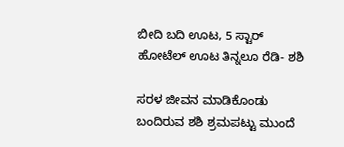ಬೀದಿ ಬದಿ ಊಟ, 5 ಸ್ಟಾರ್ ಹೋಟೆಲ್ ಊಟ ತಿನ್ನಲೂ ರೆಡಿ- ಶಶಿ

ಸರಳ ಜೀವನ ಮಾಡಿಕೊಂಡು ಬಂದಿರುವ ಶಶಿ ಶ್ರಮಪಟ್ಟು ಮುಂದೆ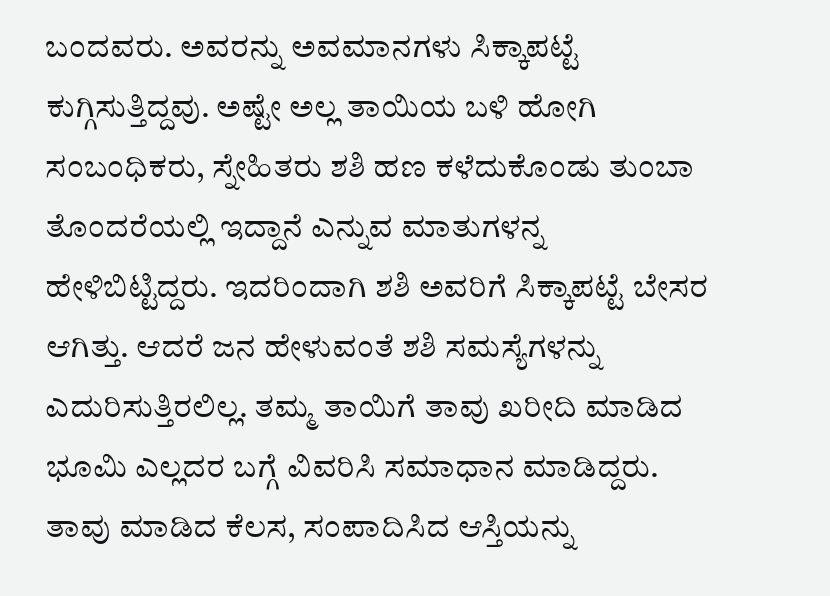ಬಂದವರು. ಅವರನ್ನು ಅವಮಾನಗಳು ಸಿಕ್ಕಾಪಟ್ಟೆ ಕುಗ್ಗಿಸುತ್ತಿದ್ದವು. ಅಷ್ಟೇ ಅಲ್ಲ ತಾಯಿಯ ಬಳಿ ಹೋಗಿ ಸಂಬಂಧಿಕರು, ಸ್ನೇಹಿತರು ಶಶಿ ಹಣ ಕಳೆದುಕೊಂಡು ತುಂಬಾ ತೊಂದರೆಯಲ್ಲಿ ಇದ್ದಾನೆ ಎನ್ನುವ ಮಾತುಗಳನ್ನ ಹೇಳಿಬಿಟ್ಟಿದ್ದರು. ಇದರಿಂದಾಗಿ ಶಶಿ ಅವರಿಗೆ ಸಿಕ್ಕಾಪಟ್ಟೆ ಬೇಸರ ಆಗಿತ್ತು. ಆದರೆ ಜನ ಹೇಳುವಂತೆ ಶಶಿ ಸಮಸ್ಯೆಗಳನ್ನು ಎದುರಿಸುತ್ತಿರಲಿಲ್ಲ. ತಮ್ಮ ತಾಯಿಗೆ ತಾವು ಖರೀದಿ ಮಾಡಿದ ಭೂಮಿ ಎಲ್ಲದರ ಬಗ್ಗೆ ವಿವರಿಸಿ ಸಮಾಧಾನ ಮಾಡಿದ್ದರು. ತಾವು ಮಾಡಿದ ಕೆಲಸ, ಸಂಪಾದಿಸಿದ ಆಸ್ತಿಯನ್ನು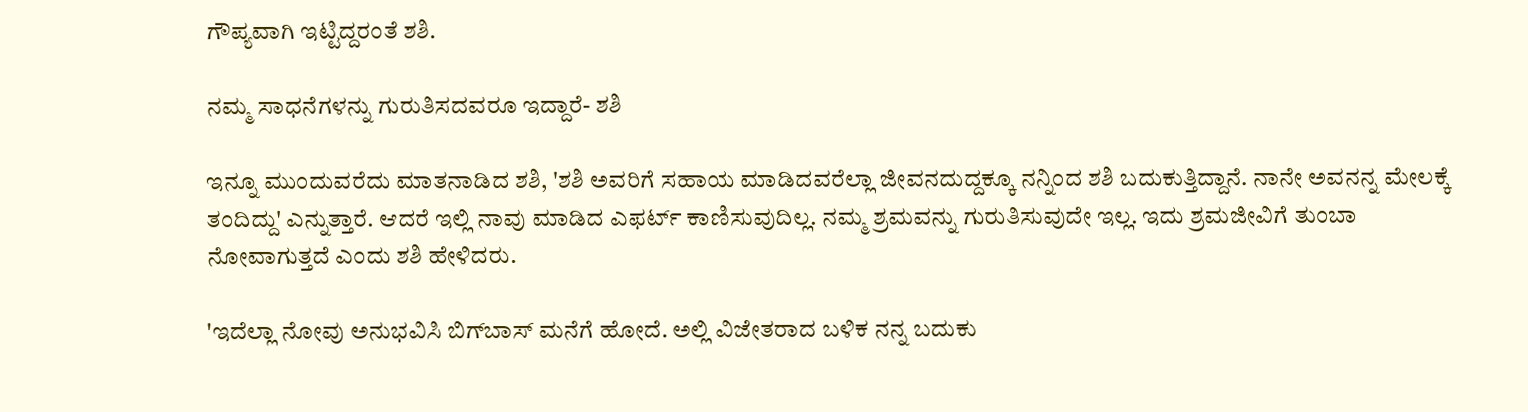ಗೌಪ್ಯವಾಗಿ ಇಟ್ಟಿದ್ದರಂತೆ ಶಶಿ.

ನಮ್ಮ ಸಾಧನೆಗಳನ್ನು ಗುರುತಿಸದವರೂ ಇದ್ದಾರೆ- ಶಶಿ

ಇನ್ನೂ ಮುಂದುವರೆದು ಮಾತನಾಡಿದ ಶಶಿ, 'ಶಶಿ ಅವರಿಗೆ ಸಹಾಯ ಮಾಡಿದವರೆಲ್ಲಾ ಜೀವನದುದ್ದಕ್ಕೂ ನನ್ನಿಂದ ಶಶಿ ಬದುಕುತ್ತಿದ್ದಾನೆ. ನಾನೇ ಅವನನ್ನ ಮೇಲಕ್ಕೆ ತಂದಿದ್ದು' ಎನ್ನುತ್ತಾರೆ. ಆದರೆ ಇಲ್ಲಿ ನಾವು ಮಾಡಿದ ಎಫರ್ಟ್ ಕಾಣಿಸುವುದಿಲ್ಲ. ನಮ್ಮ ಶ್ರಮವನ್ನು ಗುರುತಿಸುವುದೇ ಇಲ್ಲ. ಇದು ಶ್ರಮಜೀವಿಗೆ ತುಂಬಾ ನೋವಾಗುತ್ತದೆ ಎಂದು ಶಶಿ ಹೇಳಿದರು.

'ಇದೆಲ್ಲಾ ನೋವು ಅನುಭವಿಸಿ ಬಿಗ್‌ಬಾಸ್‌ ಮನೆಗೆ ಹೋದೆ. ಅಲ್ಲಿ ವಿಜೇತರಾದ ಬಳಿಕ ನನ್ನ ಬದುಕು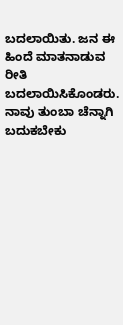ಬದಲಾಯಿತು. ಜನ ಈ ಹಿಂದೆ ಮಾತನಾಡುವ ರೀತಿ ಬದಲಾಯಿಸಿಕೊಂಡರು. ನಾವು ತುಂಬಾ ಚೆನ್ನಾಗಿ ಬದುಕಬೇಕು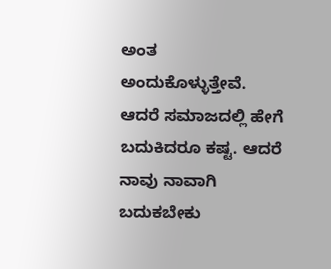ಅಂತ ಅಂದುಕೊಳ್ಳುತ್ತೇವೆ. ಆದರೆ ಸಮಾಜದಲ್ಲಿ ಹೇಗೆ ಬದುಕಿದರೂ ಕಷ್ಟ. ಆದರೆ ನಾವು ನಾವಾಗಿ ಬದುಕಬೇಕು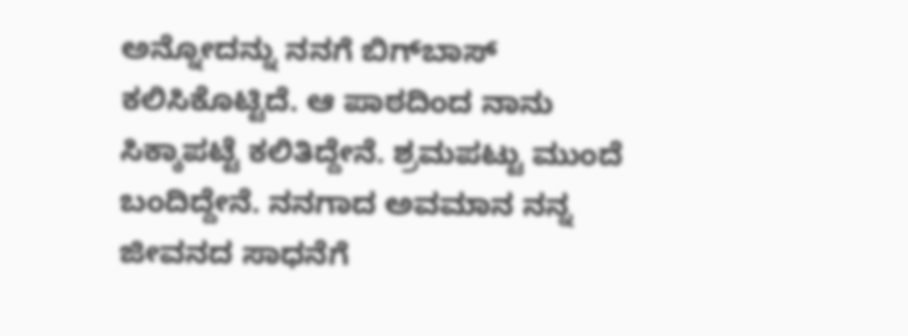ಅನ್ನೋದನ್ನು ನನಗೆ ಬಿಗ್‌ಬಾಸ್‌ ಕಲಿಸಿಕೊಟ್ಟಿದೆ. ಆ ಪಾಠದಿಂದ ನಾನು ಸಿಕ್ಕಾಪಟ್ಟೆ ಕಲಿತಿದ್ದೇನೆ. ಶ್ರಮಪಟ್ಟು ಮುಂದೆ ಬಂದಿದ್ದೇನೆ. ನನಗಾದ ಅವಮಾನ ನನ್ನ ಜೀವನದ ಸಾಧನೆಗೆ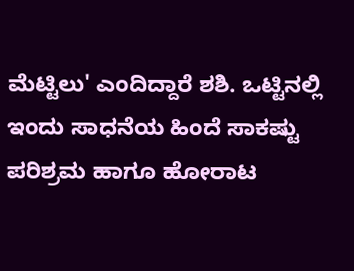ಮೆಟ್ಟಿಲು' ಎಂದಿದ್ದಾರೆ ಶಶಿ. ಒಟ್ಟಿನಲ್ಲಿ ಇಂದು ಸಾಧನೆಯ ಹಿಂದೆ ಸಾಕಷ್ಟು ಪರಿಶ್ರಮ ಹಾಗೂ ಹೋರಾಟ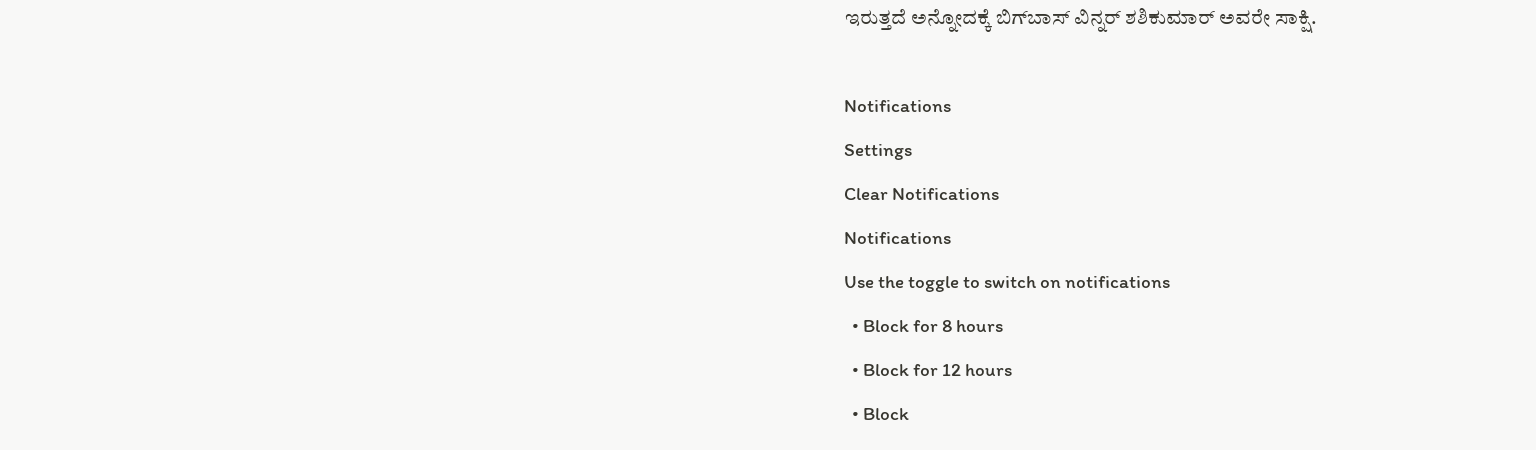ಇರುತ್ತದೆ ಅನ್ನೋದಕ್ಕೆ ಬಿಗ್‌ಬಾಸ್‌ ವಿನ್ನರ್ ಶಶಿಕುಮಾರ್ ಅವರೇ ಸಾಕ್ಷಿ.

Notifications
Settings
Clear Notifications
Notifications
Use the toggle to switch on notifications
  • Block for 8 hours
  • Block for 12 hours
  • Block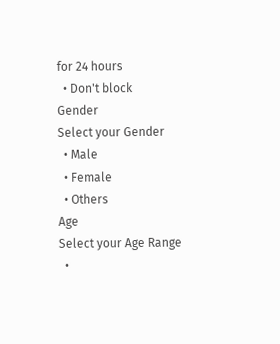for 24 hours
  • Don't block
Gender
Select your Gender
  • Male
  • Female
  • Others
Age
Select your Age Range
  •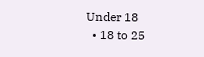Under 18
  • 18 to 25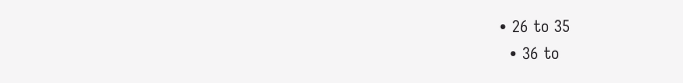• 26 to 35
  • 36 to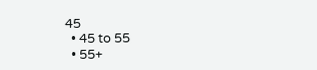45
  • 45 to 55
  • 55+